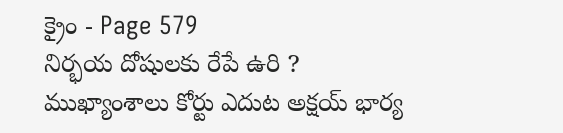క్రైం - Page 579
నిర్భయ దోషులకు రేపే ఉరి ?
ముఖ్యాంశాలు కోర్టు ఎదుట అక్షయ్ భార్య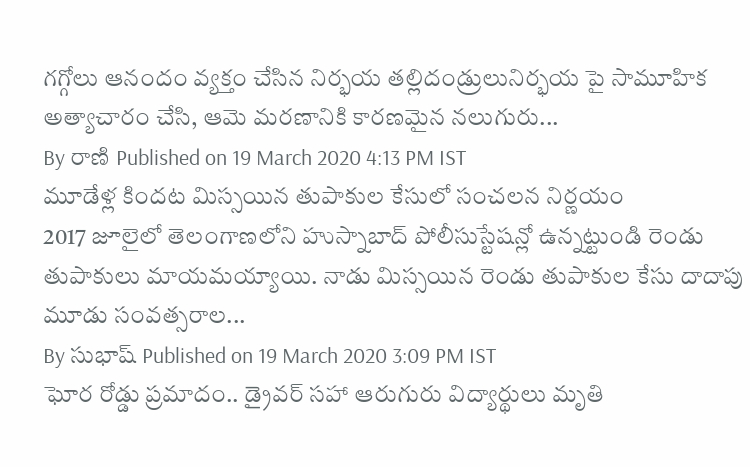గగ్గోలు ఆనందం వ్యక్తం చేసిన నిర్భయ తల్లిదండ్రులునిర్భయ పై సామూహిక అత్యాచారం చేసి, ఆమె మరణానికి కారణమైన నలుగురు...
By రాణి Published on 19 March 2020 4:13 PM IST
మూడేళ్ల కిందట మిస్సయిన తుపాకుల కేసులో సంచలన నిర్ణయం
2017 జూలైలో తెలంగాణలోని హుస్నాబాద్ పోలీసుస్టేషన్లో ఉన్నట్టుండి రెండు తుపాకులు మాయమయ్యాయి. నాడు మిస్సయిన రెండు తుపాకుల కేసు దాదాపు మూడు సంవత్సరాల...
By సుభాష్ Published on 19 March 2020 3:09 PM IST
ఘోర రోడ్డు ప్రమాదం.. డ్రైవర్ సహా ఆరుగురు విద్యార్థులు మృతి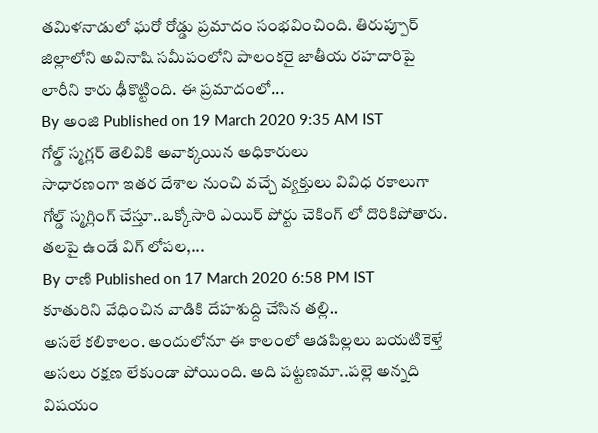తమిళనాడులో ఘరో రోడ్డు ప్రమాదం సంభవించింది. తిరుప్పూర్ జిల్లాలోని అవినాషి సమీపంలోని పాలంకరై జాతీయ రహదారిపై లారీని కారు ఢీకొట్టింది. ఈ ప్రమాదంలో...
By అంజి Published on 19 March 2020 9:35 AM IST
గోల్డ్ స్మగ్లర్ తెలివికి అవాక్కయిన అధికారులు
సాధారణంగా ఇతర దేశాల నుంచి వచ్చే వ్యక్తులు వివిధ రకాలుగా గోల్డ్ స్మగ్లింగ్ చేస్తూ..ఒక్కోసారి ఎయిర్ పోర్టు చెకింగ్ లో దొరికిపోతారు. తలపై ఉండే విగ్ లోపల,...
By రాణి Published on 17 March 2020 6:58 PM IST
కూతురిని వేధించిన వాడికి దేహశుద్ది చేసిన తల్లి..
అసలే కలికాలం. అందులోనూ ఈ కాలంలో ఆడపిల్లలు బయటికెళ్తే అసలు రక్షణ లేకుండా పోయింది. అది పట్టణమా..పల్లె అన్నది విషయం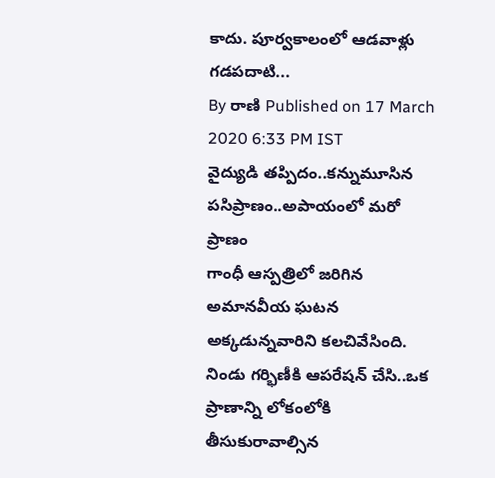కాదు. పూర్వకాలంలో ఆడవాళ్లు గడపదాటి...
By రాణి Published on 17 March 2020 6:33 PM IST
వైద్యుడి తప్పిదం..కన్నుమూసిన పసిప్రాణం..అపాయంలో మరో ప్రాణం
గాంధీ ఆస్పత్రిలో జరిగిన అమానవీయ ఘటన అక్కడున్నవారిని కలచివేసింది. నిండు గర్భిణీకి ఆపరేషన్ చేసి..ఒక ప్రాణాన్ని లోకంలోకి తీసుకురావాల్సిన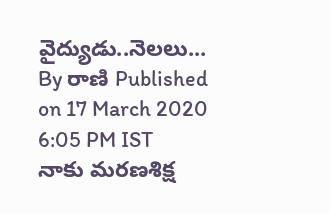వైద్యుడు..నెలలు...
By రాణి Published on 17 March 2020 6:05 PM IST
నాకు మరణశిక్ష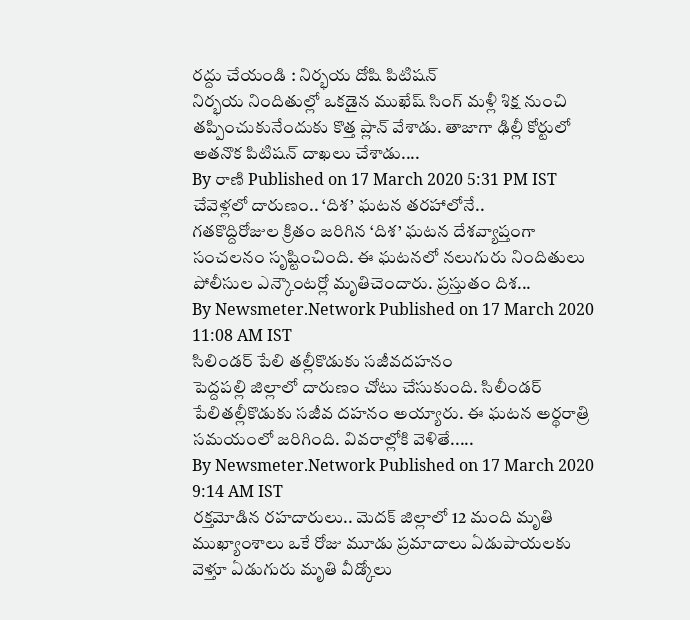రద్దు చేయండి : నిర్భయ దోషి పిటిషన్
నిర్భయ నిందితుల్లో ఒకడైన ముఖేష్ సింగ్ మళ్లీ శిక్ష నుంచి తప్పించుకునేందుకు కొత్త ప్లాన్ వేశాడు. తాజాగా ఢిల్లీ కోర్టులో అతనొక పిటిషన్ దాఖలు చేశాడు....
By రాణి Published on 17 March 2020 5:31 PM IST
చేవెళ్లలో దారుణం.. ‘దిశ’ ఘటన తరహాలోనే..
గతకొద్దిరోజుల క్రితం జరిగిన ‘దిశ’ ఘటన దేశవ్యాప్తంగా సంచలనం సృష్టించింది. ఈ ఘటనలో నలుగురు నిందితులు పోలీసుల ఎన్కౌంటర్లో మృతిచెందారు. ప్రస్తుతం దిశ...
By Newsmeter.Network Published on 17 March 2020 11:08 AM IST
సిలిండర్ పేలి తల్లీకొడుకు సజీవదహనం
పెద్దపల్లి జిల్లాలో దారుణం చోటు చేసుకుంది. సిలీండర్ పేలితల్లీకొడుకు సజీవ దహనం అయ్యారు. ఈ ఘటన అర్థరాత్రి సమయంలో జరిగింది. వివరాల్లోకి వెళితే.....
By Newsmeter.Network Published on 17 March 2020 9:14 AM IST
రక్తమోడిన రహదారులు.. మెదక్ జిల్లాలో 12 మంది మృతి
ముఖ్యాంశాలు ఒకే రోజు మూడు ప్రమాదాలు ఏడుపాయలకు వెళ్తూ ఏడుగురు మృతి వీడ్కోలు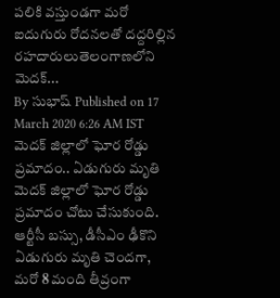పలికి వస్తుండగా మరో ఐదుగురు రోదనలతో దద్దరిల్లిన రహదారులుతెలంగాణలోని మెదక్...
By సుభాష్ Published on 17 March 2020 6:26 AM IST
మెదక్ జిల్లాలో ఘోర రోడ్డు ప్రమాదం.. ఏడుగురు మృతి
మెదక్ జిల్లాలో ఘోర రోడ్డు ప్రమాదం చోటు చేసుకుంది. ఆర్టీసీ బస్సు, డీసీఎం ఢీకొని ఏడుగురు మృతి చెందగా, మరో 8 మంది తీవ్రంగా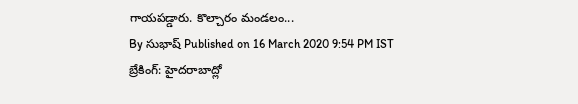గాయపడ్డారు. కొల్చారం మండలం...
By సుభాష్ Published on 16 March 2020 9:54 PM IST
బ్రేకింగ్: హైదరాబాద్లో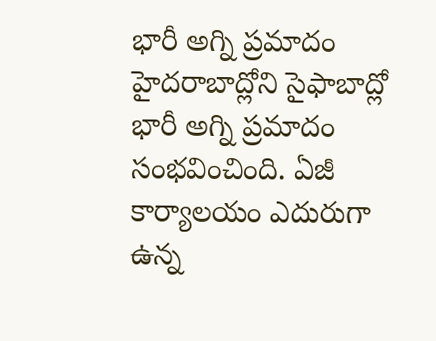భారీ అగ్ని ప్రమాదం
హైదరాబాద్లోని సైఫాబాద్లో భారీ అగ్ని ప్రమాదం సంభవించింది. ఏజీ కార్యాలయం ఎదురుగా ఉన్న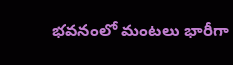భవనంలో మంటలు భారీగా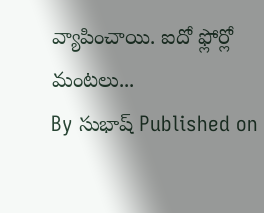వ్యాపించాయి. ఐదో ఫ్లోర్లో మంటలు...
By సుభాష్ Published on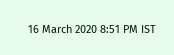16 March 2020 8:51 PM IST